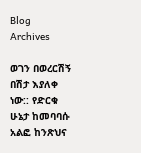Blog Archives

ወገን በወረርሽኝ በሽታ እያለቀ ነው:: የድርቁ ሁኔታ ከመባባሱ አልፎ ከንጽህና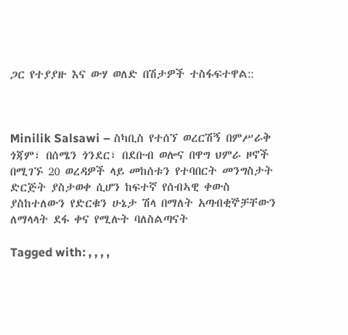ጋር የተያያዙ እና ውሃ ወለድ በሽታዎች ተስፋፍተዋል::



Minilik Salsawi – ስካቢስ የተሰኘ ወረርሽኝ በምሥራቅ ጎጃም፣ በሰሜን ጎንደር፣ በደቡብ ወሎና በዋግ ህምራ ዞኖች በሚገኙ 20 ወረዳዎች ላይ መከሰቱን የተባበርት መንግስታት ድርጅት ያስታወቀ ሲሆን ከፍተኛ የሰብኣዊ ቀውስ ያስከተለውን የድርቁን ሁኔታ ሽላ በማለት አጣብቂኞቻቸውን ለማላላት ደፋ ቀና የሚሉት ባለስልጣናት

Tagged with: , , , ,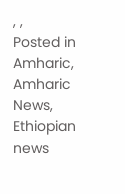, ,
Posted in Amharic, Amharic News, Ethiopian news